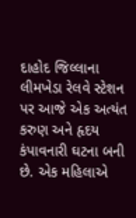દાહોદ જિલ્લાના લીમખેડા રેલવે સ્ટેશન પર આજે એક અત્યંત કરુણ અને હૃદય કંપાવનારી ઘટના બની છે. એક મહિલાએ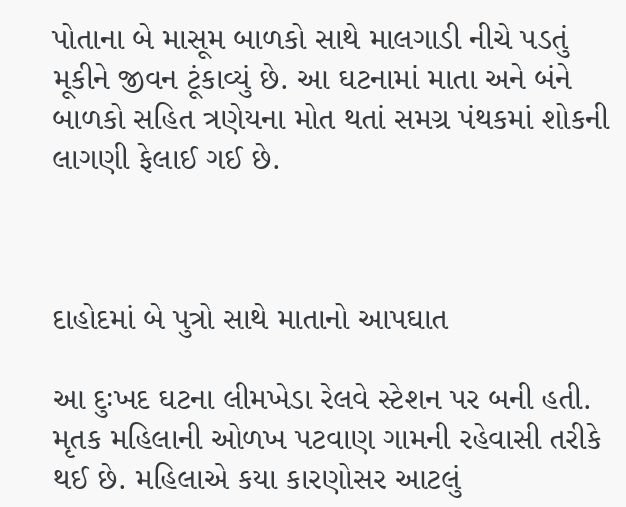પોતાના બે માસૂમ બાળકો સાથે માલગાડી નીચે પડતું મૂકીને જીવન ટૂંકાવ્યું છે. આ ઘટનામાં માતા અને બંને બાળકો સહિત ત્રણેયના મોત થતાં સમગ્ર પંથકમાં શોકની લાગણી ફેલાઈ ગઈ છે.



દાહોદમાં બે પુત્રો સાથે માતાનો આપઘાત

આ દુઃખદ ઘટના લીમખેડા રેલવે સ્ટેશન પર બની હતી. મૃતક મહિલાની ઓળખ પટવાણ ગામની રહેવાસી તરીકે થઈ છે. મહિલાએ કયા કારણોસર આટલું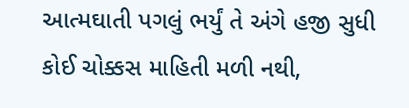આત્મઘાતી પગલું ભર્યું તે અંગે હજી સુધી કોઈ ચોક્કસ માહિતી મળી નથી,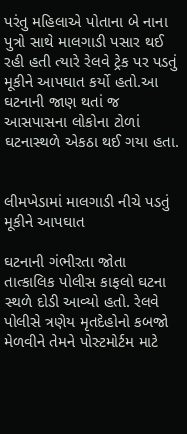પરંતુ મહિલાએ પોતાના બે નાના પુત્રો સાથે માલગાડી પસાર થઈ રહી હતી ત્યારે રેલવે ટ્રેક પર પડતું મૂકીને આપઘાત કર્યો હતો.આ ઘટનાની જાણ થતાં જ આસપાસના લોકોના ટોળાં ઘટનાસ્થળે એકઠા થઈ ગયા હતા.


લીમખેડામાં માલગાડી નીચે પડતું મૂકીને આપઘાત

ઘટનાની ગંભીરતા જોતા તાત્કાલિક પોલીસ કાફલો ઘટના સ્થળે દોડી આવ્યો હતો. રેલવે પોલીસે ત્રણેય મૃતદેહોનો કબજો મેળવીને તેમને પોસ્ટમોર્ટમ માટે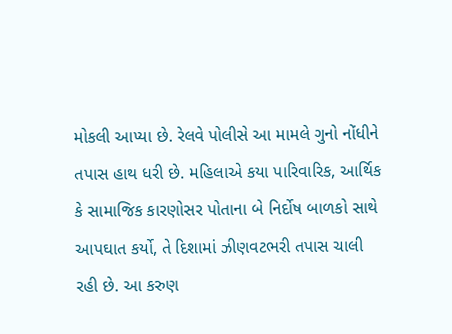મોકલી આપ્યા છે. રેલવે પોલીસે આ મામલે ગુનો નોંધીને તપાસ હાથ ધરી છે. મહિલાએ કયા પારિવારિક, આર્થિક કે સામાજિક કારણોસર પોતાના બે નિર્દોષ બાળકો સાથે આપઘાત કર્યો, તે દિશામાં ઝીણવટભરી તપાસ ચાલી રહી છે. આ કરુણ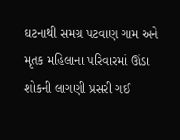ઘટનાથી સમગ્ર પટવાણ ગામ અને મૃતક મહિલાના પરિવારમાં ઊંડા શોકની લાગણી પ્રસરી ગઈ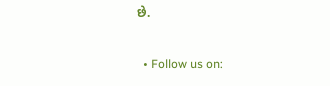છે.

  • Follow us on: